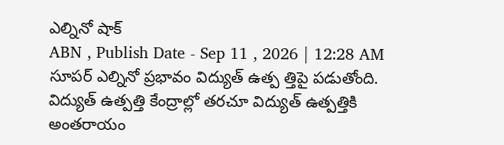ఎల్నినో షాక్
ABN , Publish Date - Sep 11 , 2026 | 12:28 AM
సూపర్ ఎల్నినో ప్రభావం విద్యుత్ ఉత్ప త్తిపై పడుతోంది. విద్యుత్ ఉత్పత్తి కేంద్రాల్లో తరచూ విద్యుత్ ఉత్పత్తికి అంతరాయం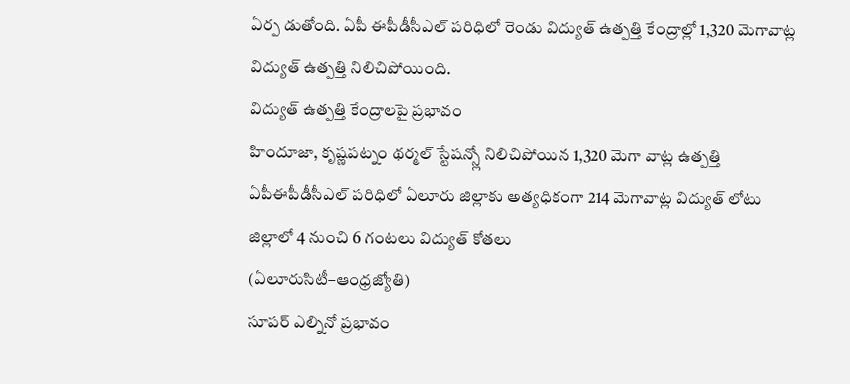ఏర్ప డుతోంది. ఏపీ ఈపీడీసీఎల్ పరిధిలో రెండు విద్యుత్ ఉత్పత్తి కేంద్రాల్లో 1,320 మెగావాట్ల విద్యుత్ ఉత్పత్తి నిలిచిపోయింది.
విద్యుత్ ఉత్పత్తి కేంద్రాలపై ప్రభావం
హిందూజా, కృష్ణపట్నం థర్మల్ స్టేషన్స్లో నిలిచిపోయిన 1,320 మెగా వాట్ల ఉత్పత్తి
ఏపీఈపీడీసీఎల్ పరిధిలో ఏలూరు జిల్లాకు అత్యధికంగా 214 మెగావాట్ల విద్యుత్ లోటు
జిల్లాలో 4 నుంచి 6 గంటలు విద్యుత్ కోతలు
(ఏలూరుసిటీ–ఆంధ్రజ్యోతి)
సూపర్ ఎల్నినో ప్రభావం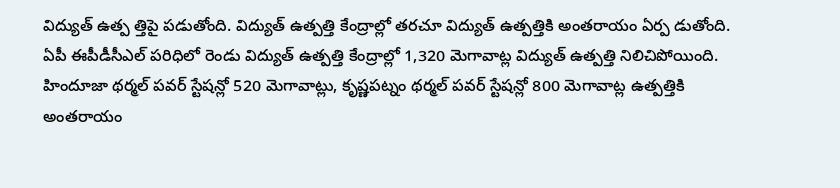విద్యుత్ ఉత్ప త్తిపై పడుతోంది. విద్యుత్ ఉత్పత్తి కేంద్రాల్లో తరచూ విద్యుత్ ఉత్పత్తికి అంతరాయం ఏర్ప డుతోంది. ఏపీ ఈపీడీసీఎల్ పరిధిలో రెండు విద్యుత్ ఉత్పత్తి కేంద్రాల్లో 1,320 మెగావాట్ల విద్యుత్ ఉత్పత్తి నిలిచిపోయింది. హిందూజా థర్మల్ పవర్ స్టేషన్లో 520 మెగావాట్లు, కృష్ణపట్నం థర్మల్ పవర్ స్టేషన్లో 800 మెగావాట్ల ఉత్పత్తికి అంతరాయం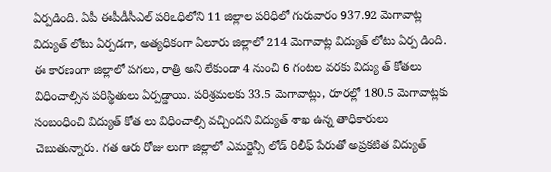ఏర్పడింది. ఏపీ ఈపీడీసీఎల్ పరిఽధిలోని 11 జిల్లాల పరిధిలో గురువారం 937.92 మెగావాట్ల విద్యుత్ లోటు ఏర్పడగా, అత్యధికంగా ఏలూరు జిల్లాలో 214 మెగావాట్ల విద్యుత్ లోటు ఏర్ప డింది. ఈ కారణంగా జిల్లాలో పగలు, రాత్రి అని లేకుండా 4 నుంచి 6 గంటల వరకు విద్యు త్ కోతలు విధించాల్సిన పరిస్థితులు ఏర్పడ్డాయి. పరిశ్రమలకు 33.5 మెగావాట్లు, రూరల్లో 180.5 మెగావాట్లకు సంబంధించి విద్యుత్ కోత లు విధించాల్సి వచ్చిందని విద్యుత్ శాఖ ఉన్న తాధికారులు చెబుతున్నారు. గత ఆరు రోజు లుగా జిల్లాలో ఎమర్జెన్సీ లోడ్ రిలీఫ్ పేరుతో అప్రకటిత విద్యుత్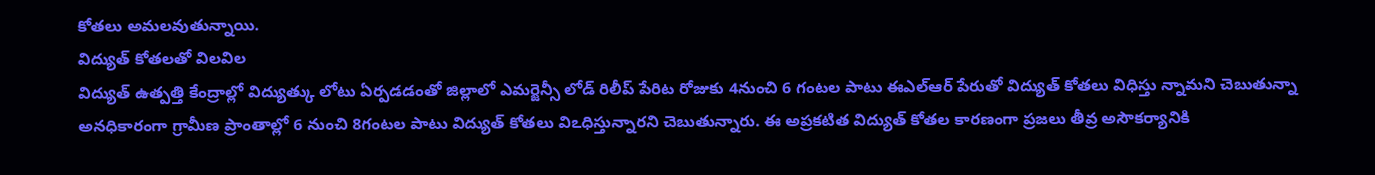కోతలు అమలవుతున్నాయి.
విద్యుత్ కోతలతో విలవిల
విద్యుత్ ఉత్పత్తి కేంద్రాల్లో విద్యుత్కు లోటు ఏర్పడడంతో జిల్లాలో ఎమర్జెన్సీ లోడ్ రిలీప్ పేరిట రోజుకు 4నుంచి 6 గంటల పాటు ఈఎల్ఆర్ పేరుతో విద్యుత్ కోతలు విధిస్తు న్నామని చెబుతున్నా అనధికారంగా గ్రామీణ ప్రాంతాల్లో 6 నుంచి 8గంటల పాటు విద్యుత్ కోతలు విఽధిస్తున్నారని చెబుతున్నారు. ఈ అప్రకటిత విద్యుత్ కోతల కారణంగా ప్రజలు తీవ్ర అసౌకర్యానికి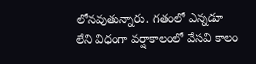లోనవుతున్నారు. గతంలో ఎన్నడూ లేని విధంగా వర్షాకాలంలో వేసవి కాలం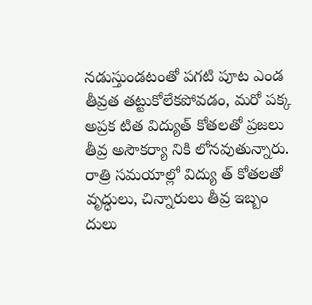నడుస్తుండటంతో పగటి పూట ఎండ తీవ్రత తట్టుకోలేకపోవడం, మరో పక్క అప్రక టిత విద్యుత్ కోతలతో ప్రజలు తీవ్ర అసౌకర్యా నికి లోనవుతున్నారు. రాత్రి సమయాల్లో విద్యు త్ కోతలతో వృద్ధులు, చిన్నారులు తీవ్ర ఇబ్బం దులు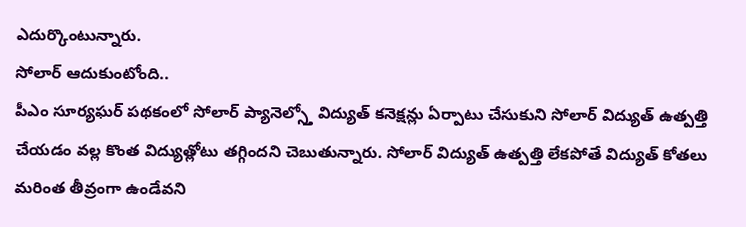ఎదుర్కొంటున్నారు.
సోలార్ ఆదుకుంటోంది..
పీఎం సూర్యఘర్ పథకంలో సోలార్ ప్యానెల్స్తో విద్యుత్ కనెక్షన్లు ఏర్పాటు చేసుకుని సోలార్ విద్యుత్ ఉత్పత్తి చేయడం వల్ల కొంత విద్యుత్లోటు తగ్గిందని చెబుతున్నారు. సోలార్ విద్యుత్ ఉత్పత్తి లేకపోతే విద్యుత్ కోతలు మరింత తీవ్రంగా ఉండేవని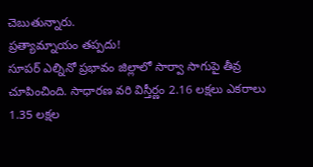చెబుతున్నారు.
ప్రత్యామ్నాయం తప్పదు!
సూపర్ ఎల్నినో ప్రభావం జిల్లాలో సార్వా సాగుపై తీవ్ర చూపించింది. సాధారణ వరి విస్తీర్ణం 2.16 లక్షలు ఎకరాలు 1.35 లక్షల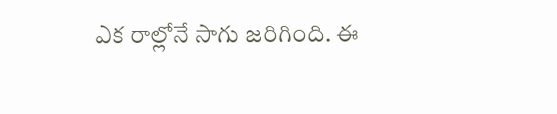ఎక రాల్లోనే సాగు జరిగింది. ఈ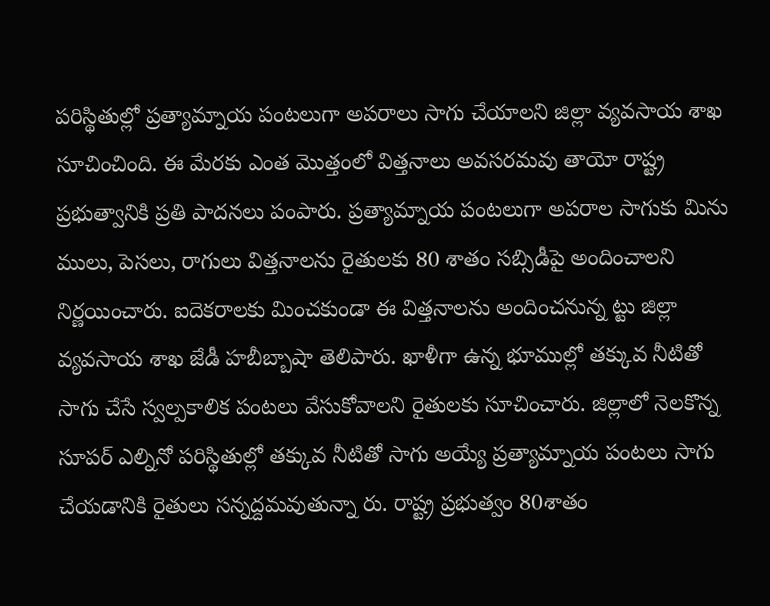పరిస్థితుల్లో ప్రత్యామ్నాయ పంటలుగా అపరాలు సాగు చేయాలని జిల్లా వ్యవసాయ శాఖ సూచించింది. ఈ మేరకు ఎంత మొత్తంలో విత్తనాలు అవసరమవు తాయో రాష్ట్ర ప్రభుత్వానికి ప్రతి పాదనలు పంపారు. ప్రత్యామ్నాయ పంటలుగా అపరాల సాగుకు మిను ములు, పెసలు, రాగులు విత్తనాలను రైతులకు 80 శాతం సబ్సిడీపై అందించాలని నిర్ణయించారు. ఐదెకరాలకు మించకుండా ఈ విత్తనాలను అందించనున్న ట్టు జిల్లా వ్యవసాయ శాఖ జేడీ హబీబ్బాషా తెలిపారు. ఖాళీగా ఉన్న భూముల్లో తక్కువ నీటితో సాగు చేసే స్వల్పకాలిక పంటలు వేసుకోవాలని రైతులకు సూచించారు. జిల్లాలో నెలకొన్న సూపర్ ఎల్నినో పరిస్థితుల్లో తక్కువ నీటితో సాగు అయ్యే ప్రత్యామ్నాయ పంటలు సాగు చేయడానికి రైతులు సన్నద్దమవుతున్నా రు. రాష్ట్ర ప్రభుత్వం 80శాతం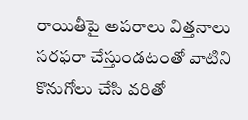రాయితీపై అపరాలు విత్తనాలు సరఫరా చేస్తుండటంతో వాటిని కొనుగోలు చేసి వరితో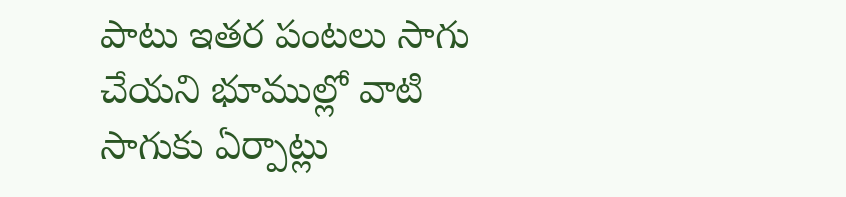పాటు ఇతర పంటలు సాగు చేయని భూముల్లో వాటి సాగుకు ఏర్పాట్లు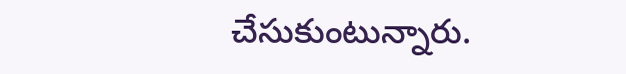చేసుకుంటున్నారు.